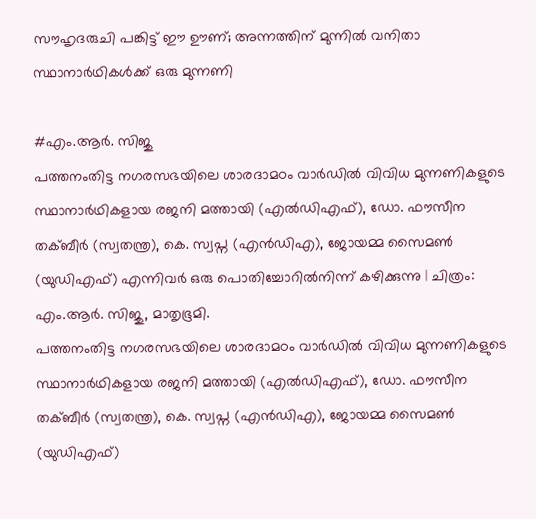സൗഹൃദരുചി പങ്കിട്ട് ഈ ഊണ്; അന്നത്തിന് മുന്നില്‍ വനിതാ സ്ഥാനാര്‍ഥികള്‍ക്ക് ഒരു മുന്നണി

#എം.ആർ. സിജു
പത്തനംതിട്ട നഗരസഭയിലെ ശാരദാമഠം വാര്‍ഡില്‍ വിവിധ മുന്നണികളുടെ സ്ഥാനാര്‍ഥികളായ രജനി മത്തായി (എല്‍ഡിഎഫ്), ഡോ. ഫൗസീന തക്ബീര്‍ (സ്വതന്ത്ര), കെ. സ്വപ്ന (എൻഡിഎ), ജോയമ്മ സൈമൺ (യുഡിഎഫ്) എന്നിവര്‍ ഒരു പൊതിച്ചോറില്‍നിന്ന് കഴിക്കുന്നു | ചിത്രം: എം.ആര്‍. സിജു, മാതൃഭൂമി.
പത്തനംതിട്ട നഗരസഭയിലെ ശാരദാമഠം വാര്‍ഡില്‍ വിവിധ മുന്നണികളുടെ സ്ഥാനാര്‍ഥികളായ രജനി മത്തായി (എല്‍ഡിഎഫ്), ഡോ. ഫൗസീന തക്ബീര്‍ (സ്വതന്ത്ര), കെ. സ്വപ്ന (എൻഡിഎ), ജോയമ്മ സൈമൺ (യുഡിഎഫ്)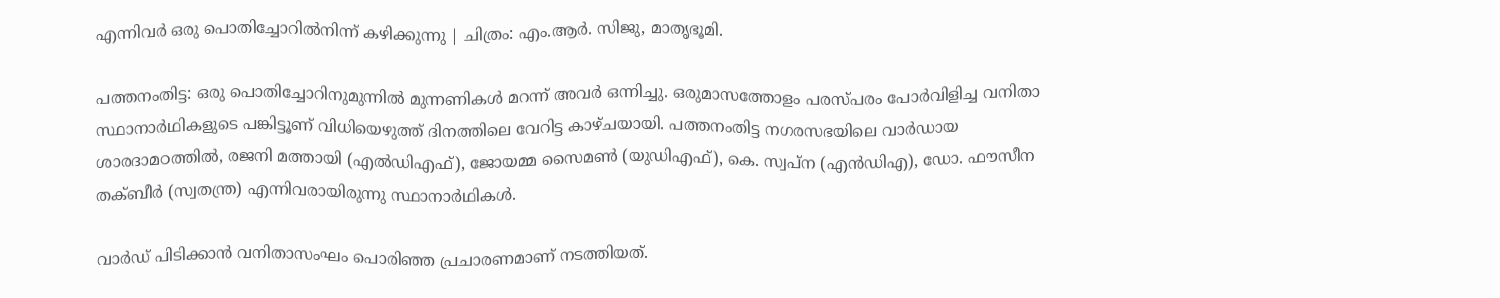എന്നിവര്‍ ഒരു പൊതിച്ചോറില്‍നിന്ന് കഴിക്കുന്നു | ചിത്രം: എം.ആര്‍. സിജു, മാതൃഭൂമി.

പത്തനംതിട്ട: ഒരു പൊതിച്ചോറിനുമുന്നിൽ മുന്നണികൾ മറന്ന് അവർ ഒന്നിച്ചു. ഒരുമാസത്തോളം പരസ്പരം പോർവിളിച്ച വനിതാ സ്ഥാനാർഥികളുടെ പങ്കിട്ടൂണ് വിധിയെഴുത്ത് ദിനത്തിലെ വേറിട്ട കാഴ്ചയായി. പത്തനംതിട്ട നഗരസഭയിലെ വാർഡായ ശാരദാമഠത്തിൽ, രജനി മത്തായി (എൽഡിഎഫ്), ജോയമ്മ സൈമൺ (യുഡിഎഫ്), കെ. സ്വപ്ന (എൻഡിഎ), ഡോ. ഫൗസീന തക്ബീർ (സ്വതന്ത്ര) എന്നിവരായിരുന്നു സ്ഥാനാർഥികൾ.

വാർഡ് പിടിക്കാൻ വനിതാസംഘം പൊരിഞ്ഞ പ്രചാരണമാണ് നടത്തിയത്.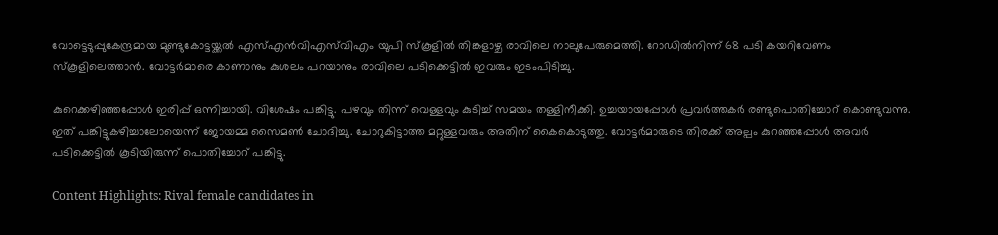വോട്ടെടുപ്പുകേന്ദ്രമായ മുണ്ടുകോട്ടയ്ക്കൽ എസ്‌എൻവിഎസ്‌വിഎം യുപി സ്കൂളിൽ തിങ്കളാഴ്ച രാവിലെ നാലുപേരുമെത്തി. റോഡിൽനിന്ന് 68 പടി കയറിവേണം സ്കൂളിലെത്താൻ. വോട്ടർമാരെ കാണാനും കുശലം പറയാനും രാവിലെ പടിക്കെട്ടിൽ ഇവരും ഇടംപിടിച്ചു.

കുറെക്കഴിഞ്ഞപ്പോൾ ഇരിപ്പ് ഒന്നിച്ചായി. വിശേഷം പങ്കിട്ടു. പഴവും തിന്ന് വെള്ളവും കുടിച്ച് സമയം തള്ളിനീക്കി. ഉച്ചയായപ്പോൾ പ്രവർത്തകർ രണ്ടുപൊതിച്ചോറ് കൊണ്ടുവന്നു. ഇത് പങ്കിട്ടുകഴിച്ചാലോയെന്ന് ജോയമ്മ സൈമൺ ചോദിച്ചു. ചോറുകിട്ടാത്ത മറ്റുള്ളവരും അതിന് കൈകൊടുത്തു. വോട്ടർമാരുടെ തിരക്ക് അല്പം കുറഞ്ഞപ്പോൾ അവർ പടിക്കെട്ടിൽ കൂടിയിരുന്ന് പൊതിച്ചോറ് പങ്കിട്ടു.

Content Highlights: Rival female candidates in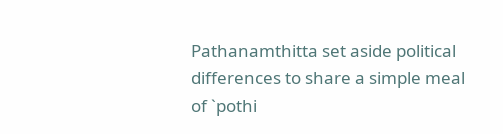Pathanamthitta set aside political differences to share a simple meal of `pothi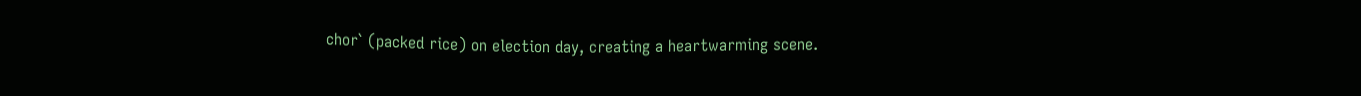chor` (packed rice) on election day, creating a heartwarming scene.